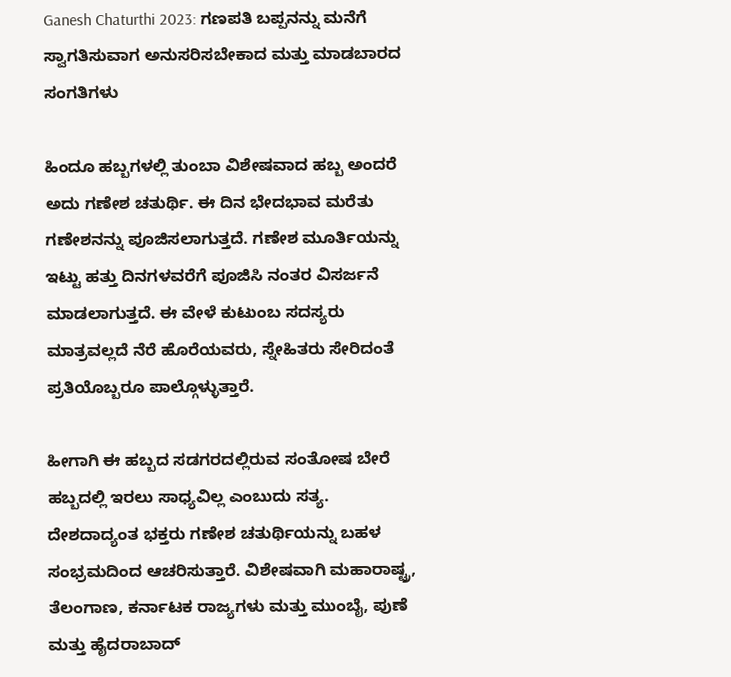Ganesh Chaturthi 2023: ಗಣಪತಿ ಬಪ್ಪನನ್ನು ಮನೆಗೆ ಸ್ವಾಗತಿಸುವಾಗ ಅನುಸರಿಸಬೇಕಾದ ಮತ್ತು ಮಾಡಬಾರದ ಸಂಗತಿಗಳು

ಹಿಂದೂ ಹಬ್ಬಗಳಲ್ಲಿ ತುಂಬಾ ವಿಶೇಷವಾದ ಹಬ್ಬ ಅಂದರೆ ಅದು ಗಣೇಶ ಚತುರ್ಥಿ. ಈ ದಿನ ಭೇದಭಾವ ಮರೆತು ಗಣೇಶನನ್ನು ಪೂಜಿಸಲಾಗುತ್ತದೆ. ಗಣೇಶ ಮೂರ್ತಿಯನ್ನು ಇಟ್ಟು ಹತ್ತು ದಿನಗಳವರೆಗೆ ಪೂಜಿಸಿ ನಂತರ ವಿಸರ್ಜನೆ ಮಾಡಲಾಗುತ್ತದೆ. ಈ ವೇಳೆ ಕುಟುಂಬ ಸದಸ್ಯರು ಮಾತ್ರವಲ್ಲದೆ ನೆರೆ ಹೊರೆಯವರು, ಸ್ನೇಹಿತರು ಸೇರಿದಂತೆ ಪ್ರತಿಯೊಬ್ಬರೂ ಪಾಲ್ಗೊಳ್ಳುತ್ತಾರೆ.

ಹೀಗಾಗಿ ಈ ಹಬ್ಬದ ಸಡಗರದಲ್ಲಿರುವ ಸಂತೋಷ ಬೇರೆ ಹಬ್ಬದಲ್ಲಿ ಇರಲು ಸಾಧ್ಯವಿಲ್ಲ ಎಂಬುದು ಸತ್ಯ. ದೇಶದಾದ್ಯಂತ ಭಕ್ತರು ಗಣೇಶ ಚತುರ್ಥಿಯನ್ನು ಬಹಳ ಸಂಭ್ರಮದಿಂದ ಆಚರಿಸುತ್ತಾರೆ. ವಿಶೇಷವಾಗಿ ಮಹಾರಾಷ್ಟ್ರ, ತೆಲಂಗಾಣ, ಕರ್ನಾಟಕ ರಾಜ್ಯಗಳು ಮತ್ತು ಮುಂಬೈ, ಪುಣೆ ಮತ್ತು ಹೈದರಾಬಾದ್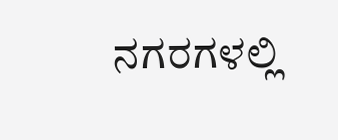ನಗರಗಳಲ್ಲಿ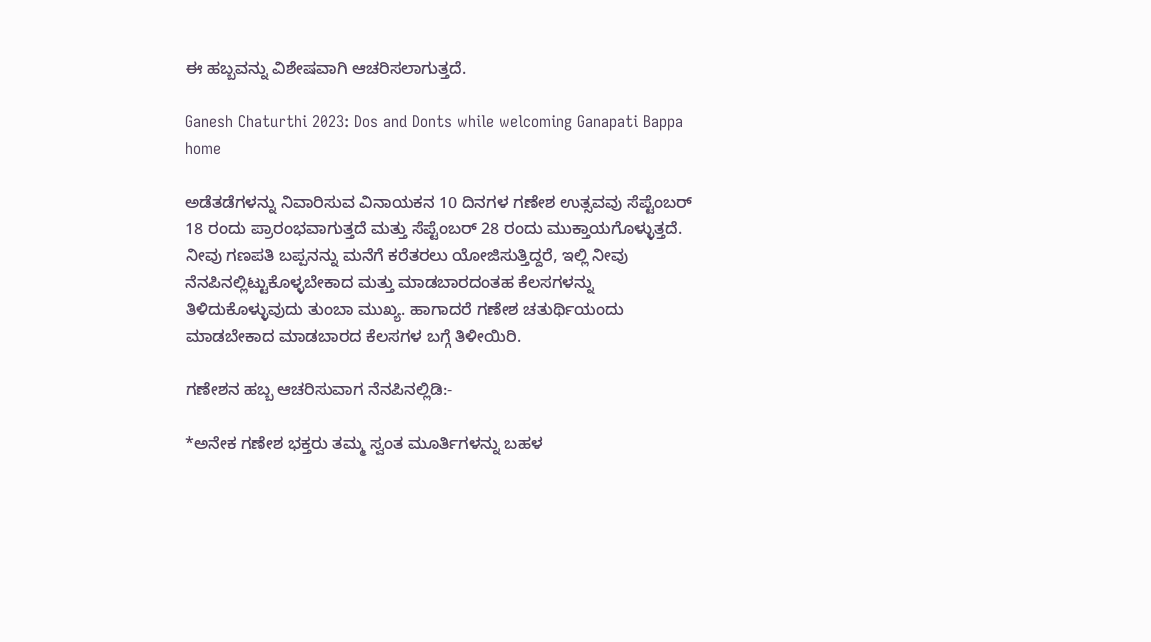ಈ ಹಬ್ಬವನ್ನು ವಿಶೇಷವಾಗಿ ಆಚರಿಸಲಾಗುತ್ತದೆ.

Ganesh Chaturthi 2023: Dos and Donts while welcoming Ganapati Bappa home

ಅಡೆತಡೆಗಳನ್ನು ನಿವಾರಿಸುವ ವಿನಾಯಕನ 10 ದಿನಗಳ ಗಣೇಶ ಉತ್ಸವವು ಸೆಪ್ಟೆಂಬರ್ 18 ರಂದು ಪ್ರಾರಂಭವಾಗುತ್ತದೆ ಮತ್ತು ಸೆಪ್ಟೆಂಬರ್ 28 ರಂದು ಮುಕ್ತಾಯಗೊಳ್ಳುತ್ತದೆ. ನೀವು ಗಣಪತಿ ಬಪ್ಪನನ್ನು ಮನೆಗೆ ಕರೆತರಲು ಯೋಜಿಸುತ್ತಿದ್ದರೆ, ಇಲ್ಲಿ ನೀವು ನೆನಪಿನಲ್ಲಿಟ್ಟುಕೊಳ್ಳಬೇಕಾದ ಮತ್ತು ಮಾಡಬಾರದಂತಹ ಕೆಲಸಗಳನ್ನು ತಿಳಿದುಕೊಳ್ಳುವುದು ತುಂಬಾ ಮುಖ್ಯ. ಹಾಗಾದರೆ ಗಣೇಶ ಚತುರ್ಥಿಯಂದು ಮಾಡಬೇಕಾದ ಮಾಡಬಾರದ ಕೆಲಸಗಳ ಬಗ್ಗೆ ತಿಳೀಯಿರಿ.

ಗಣೇಶನ ಹಬ್ಬ ಆಚರಿಸುವಾಗ ನೆನಪಿನಲ್ಲಿಡಿ:-

*ಅನೇಕ ಗಣೇಶ ಭಕ್ತರು ತಮ್ಮ ಸ್ವಂತ ಮೂರ್ತಿಗಳನ್ನು ಬಹಳ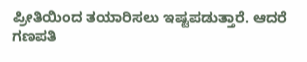ಪ್ರೀತಿಯಿಂದ ತಯಾರಿಸಲು ಇಷ್ಟಪಡುತ್ತಾರೆ. ಆದರೆ ಗಣಪತಿ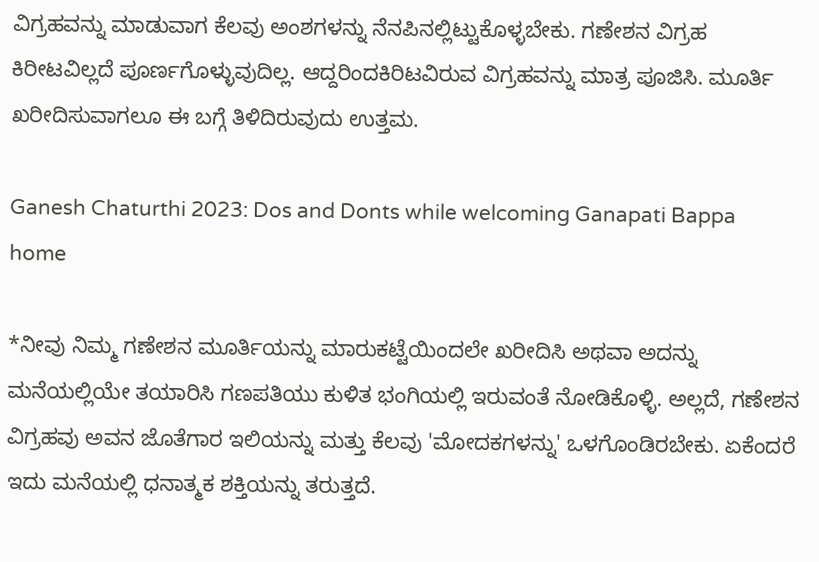ವಿಗ್ರಹವನ್ನು ಮಾಡುವಾಗ ಕೆಲವು ಅಂಶಗಳನ್ನು ನೆನಪಿನಲ್ಲಿಟ್ಟುಕೊಳ್ಳಬೇಕು. ಗಣೇಶನ ವಿಗ್ರಹ ಕಿರೀಟವಿಲ್ಲದೆ ಪೂರ್ಣಗೊಳ್ಳುವುದಿಲ್ಲ. ಆದ್ದರಿಂದಕಿರಿಟವಿರುವ ವಿಗ್ರಹವನ್ನು ಮಾತ್ರ ಪೂಜಿಸಿ. ಮೂರ್ತಿ ಖರೀದಿಸುವಾಗಲೂ ಈ ಬಗ್ಗೆ ತಿಳಿದಿರುವುದು ಉತ್ತಮ.

Ganesh Chaturthi 2023: Dos and Donts while welcoming Ganapati Bappa home

*ನೀವು ನಿಮ್ಮ ಗಣೇಶನ ಮೂರ್ತಿಯನ್ನು ಮಾರುಕಟ್ಟೆಯಿಂದಲೇ ಖರೀದಿಸಿ ಅಥವಾ ಅದನ್ನು ಮನೆಯಲ್ಲಿಯೇ ತಯಾರಿಸಿ ಗಣಪತಿಯು ಕುಳಿತ ಭಂಗಿಯಲ್ಲಿ ಇರುವಂತೆ ನೋಡಿಕೊಳ್ಳಿ. ಅಲ್ಲದೆ, ಗಣೇಶನ ವಿಗ್ರಹವು ಅವನ ಜೊತೆಗಾರ ಇಲಿಯನ್ನು ಮತ್ತು ಕೆಲವು 'ಮೋದಕಗಳನ್ನು' ಒಳಗೊಂಡಿರಬೇಕು. ಏಕೆಂದರೆ ಇದು ಮನೆಯಲ್ಲಿ ಧನಾತ್ಮಕ ಶಕ್ತಿಯನ್ನು ತರುತ್ತದೆ.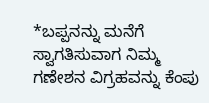*ಬಪ್ಪನನ್ನು ಮನೆಗೆ ಸ್ವಾಗತಿಸುವಾಗ ನಿಮ್ಮ ಗಣೇಶನ ವಿಗ್ರಹವನ್ನು ಕೆಂಪು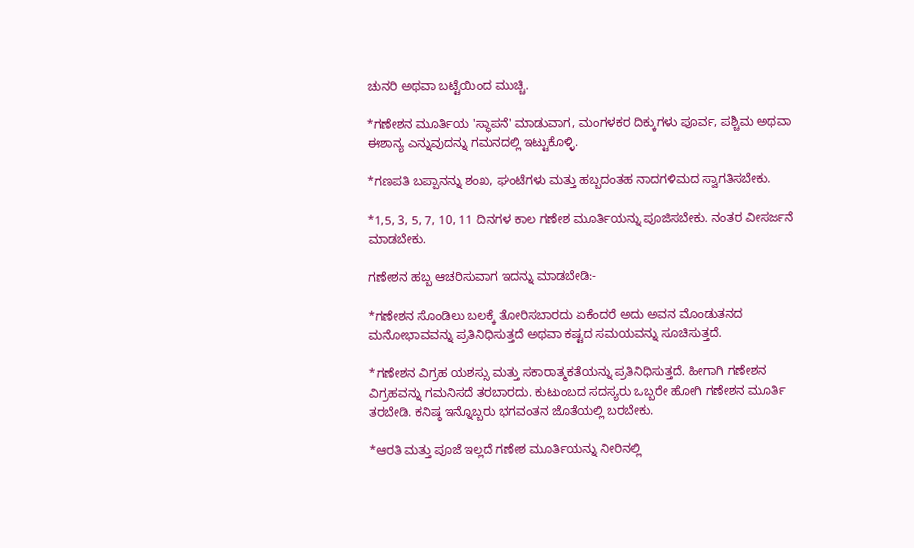ಚುನರಿ ಅಥವಾ ಬಟ್ಟೆಯಿಂದ ಮುಚ್ಚಿ.

*ಗಣೇಶನ ಮೂರ್ತಿಯ 'ಸ್ಥಾಪನೆ' ಮಾಡುವಾಗ, ಮಂಗಳಕರ ದಿಕ್ಕುಗಳು ಪೂರ್ವ, ಪಶ್ಚಿಮ ಅಥವಾ ಈಶಾನ್ಯ ಎನ್ನುವುದನ್ನು ಗಮನದಲ್ಲಿ ಇಟ್ಟುಕೊಳ್ಳಿ.

*ಗಣಪತಿ ಬಪ್ಪಾನನ್ನು ಶಂಖ, ಘಂಟೆಗಳು ಮತ್ತು ಹಬ್ಬದಂತಹ ನಾದಗಳಿಮದ ಸ್ವಾಗತಿಸಬೇಕು.

*1,5, 3, 5, 7, 10, 11 ದಿನಗಳ ಕಾಲ ಗಣೇಶ ಮೂರ್ತಿಯನ್ನು ಪೂಜಿಸಬೇಕು. ನಂತರ ವೀಸರ್ಜನೆ ಮಾಡಬೇಕು.

ಗಣೇಶನ ಹಬ್ಬ ಆಚರಿಸುವಾಗ ಇದನ್ನು ಮಾಡಬೇಡಿ:-

*ಗಣೇಶನ ಸೊಂಡಿಲು ಬಲಕ್ಕೆ ತೋರಿಸಬಾರದು ಏಕೆಂದರೆ ಅದು ಅವನ ಮೊಂಡುತನದ ಮನೋಭಾವವನ್ನು ಪ್ರತಿನಿಧಿಸುತ್ತದೆ ಅಥವಾ ಕಷ್ಟದ ಸಮಯವನ್ನು ಸೂಚಿಸುತ್ತದೆ.

*ಗಣೇಶನ ವಿಗ್ರಹ ಯಶಸ್ಸು ಮತ್ತು ಸಕಾರಾತ್ಮಕತೆಯನ್ನು ಪ್ರತಿನಿಧಿಸುತ್ತದೆ. ಹೀಗಾಗಿ ಗಣೇಶನ ವಿಗ್ರಹವನ್ನು ಗಮನಿಸದೆ ತರಬಾರದು. ಕುಟುಂಬದ ಸದಸ್ಯರು ಒಬ್ಬರೇ ಹೋಗಿ ಗಣೇಶನ ಮೂರ್ತಿ ತರಬೇಡಿ. ಕನಿಷ್ಠ ಇನ್ನೊಬ್ಬರು ಭಗವಂತನ ಜೊತೆಯಲ್ಲಿ ಬರಬೇಕು.

*ಆರತಿ ಮತ್ತು ಪೂಜೆ ಇಲ್ಲದೆ ಗಣೇಶ ಮೂರ್ತಿಯನ್ನು ನೀರಿನಲ್ಲಿ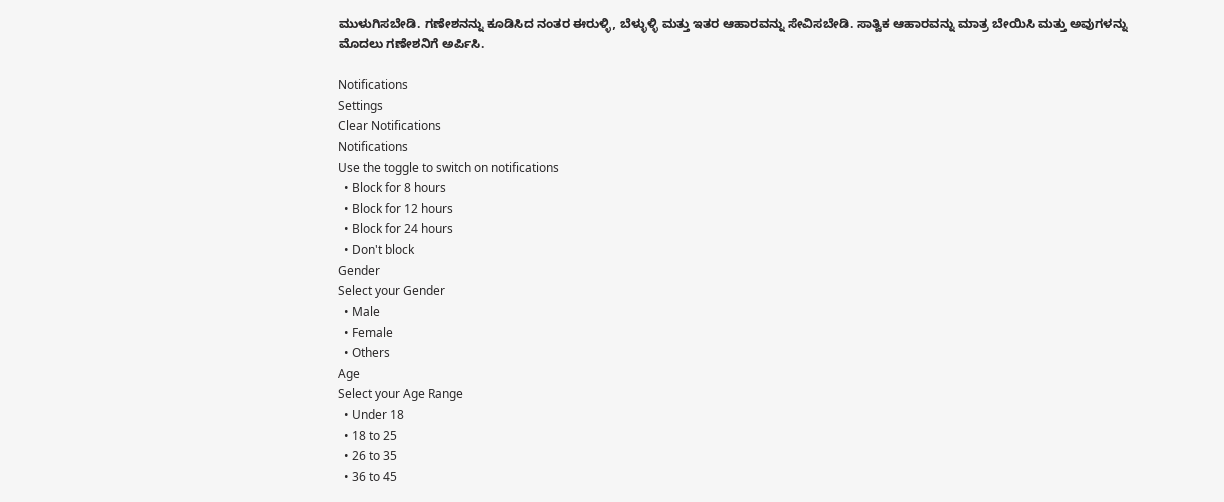ಮುಳುಗಿಸಬೇಡಿ. ಗಣೇಶನನ್ನು ಕೂಡಿಸಿದ ನಂತರ ಈರುಳ್ಳಿ, ಬೆಳ್ಳುಳ್ಳಿ ಮತ್ತು ಇತರ ಆಹಾರವನ್ನು ಸೇವಿಸಬೇಡಿ. ಸಾತ್ವಿಕ ಆಹಾರವನ್ನು ಮಾತ್ರ ಬೇಯಿಸಿ ಮತ್ತು ಅವುಗಳನ್ನು ಮೊದಲು ಗಣೇಶನಿಗೆ ಅರ್ಪಿಸಿ.

Notifications
Settings
Clear Notifications
Notifications
Use the toggle to switch on notifications
  • Block for 8 hours
  • Block for 12 hours
  • Block for 24 hours
  • Don't block
Gender
Select your Gender
  • Male
  • Female
  • Others
Age
Select your Age Range
  • Under 18
  • 18 to 25
  • 26 to 35
  • 36 to 45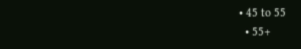• 45 to 55
  • 55+